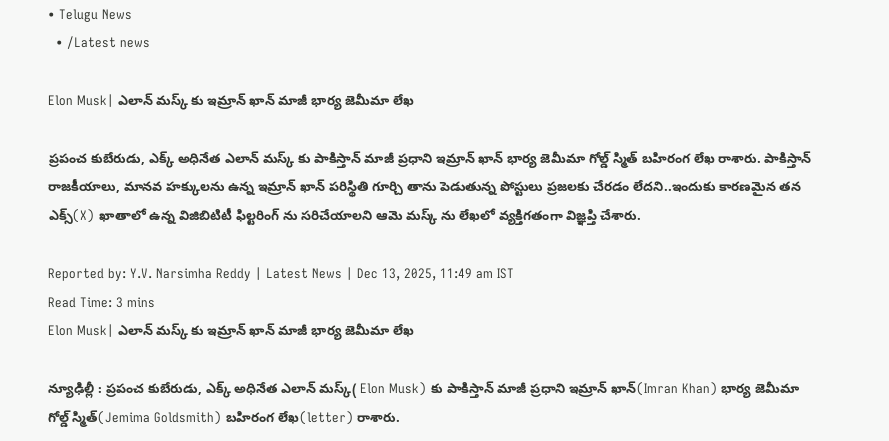• Telugu News
  • /Latest news

Elon Musk| ఎలాన్ మస్క్ కు ఇమ్రాన్ ఖాన్ మాజీ భార్య జెమీమా లేఖ

ప్రపంచ కుబేరుడు, ఎక్క్ అధినేత ఎలాన్ మస్క్ కు పాకిస్తాన్ మాజీ ప్రధాని ఇమ్రాన్ ఖాన్ భార్య జెమీమా గోల్డ్ స్మిత్ బహిరంగ లేఖ రాశారు. పాకిస్తాన్ రాజకీయాలు, మానవ హక్కులను ఉన్న ఇమ్రాన్ ఖాన్ పరిస్థితి గూర్చి తాను పెడుతున్న పోస్టులు ప్రజలకు చేరడం లేదని..ఇందుకు కారణమైన తన ఎక్స్(X) ఖాతాలో ఉన్న విజిబిటిటీ ఫిల్టరింగ్ ను సరిచేయాలని ఆమె మస్క్ ను లేఖలో వ్యక్తిగతంగా విజ్ఞప్తి చేశారు.

Reported by: Y.V. Narsimha Reddy | Latest News | Dec 13, 2025, 11:49 am IST
Read Time: 3 mins
Elon Musk| ఎలాన్ మస్క్ కు ఇమ్రాన్ ఖాన్ మాజీ భార్య జెమీమా లేఖ

న్యూఢిల్లీ : ప్రపంచ కుబేరుడు, ఎక్క్ అధినేత ఎలాన్ మస్క్( Elon Musk) కు పాకిస్తాన్ మాజీ ప్రధాని ఇమ్రాన్ ఖాన్(Imran Khan) భార్య జెమీమా గోల్డ్ స్మిత్(Jemima Goldsmith) బహిరంగ లేఖ(letter) రాశారు.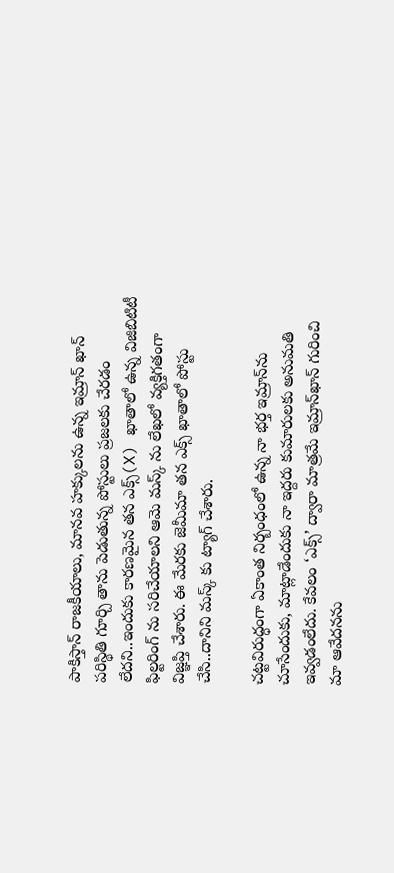పాకిస్తాన్ రాజకీయాలు, మానవ హక్కులను ఉన్న ఇమ్రాన్ ఖాన్ పరిస్థితి గూర్చి తాను పెడుతున్న పోస్టులు ప్రజలకు చేరడం లేదని..ఇందుకు కారణమైన తన ఎక్స్(X) ఖాతాలో ఉన్న విజిబిటిటీ ఫిల్టరింగ్ ను సరిచేయాలని ఆమె మస్క్ ను లేఖలో వ్యక్తిగతంగా విజ్ఞప్తి చేశారు. ఈ మేరకు జెమీమా తన ఎక్స్ ఖాతాలో పోస్టు చేసి..దానిని మస్క్ కు ట్యాగ్ చేశారు.

చట్టవిరుద్ధంగా ఏకాంత నిర్బంధంలో ఉన్న నా భర్త ఇమ్రాన్‌ను చూసేందుకు, మాట్లాడేందుకు నా ఇద్దరు కుమారులకు అనుమతి ఇవ్వడంలేదు. కేవలం ‘ఎక్స్‌’ ద్వారా మాత్రమే ఇమ్రాన్‌ఖాన్‌ గురించి మా ఆవేదనను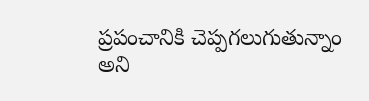ప్రపంచానికి చెప్పగలుగుతున్నాం అని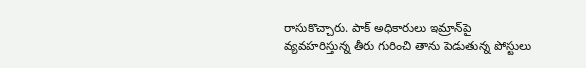రాసుకొచ్చారు. పాక్‌ అధికారులు ఇమ్రాన్‌పై వ్యవహరిస్తున్న తీరు గురించి తాను పెడుతున్న పోస్టులు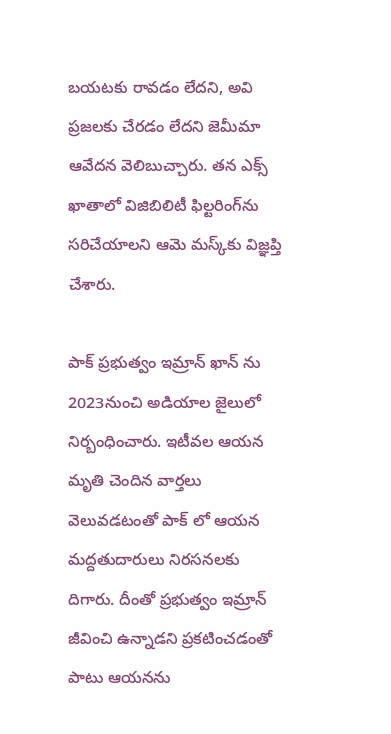బయటకు రావడం లేదని, అవి ప్రజలకు చేరడం లేదని జెమీమా ఆవేదన వెలిబుచ్చారు. తన ఎక్స్‌ ఖాతాలో విజిబిలిటీ ఫిల్టరింగ్‌ను సరిచేయాలని ఆమె మస్క్‌కు విజ్ఞప్తి చేశారు.

పాక్ ప్రభుత్వం ఇమ్రాన్ ఖాన్ ను 2023నుంచి అడియాల జైలులో నిర్బంధించారు. ఇటీవల ఆయన మృతి చెందిన వార్తలు వెలువడటంతో పాక్ లో ఆయన మద్దతుదారులు నిరసనలకు దిగారు. దీంతో ప్రభుత్వం ఇమ్రాన్ జీవించి ఉన్నాడని ప్రకటించడంతో పాటు ఆయనను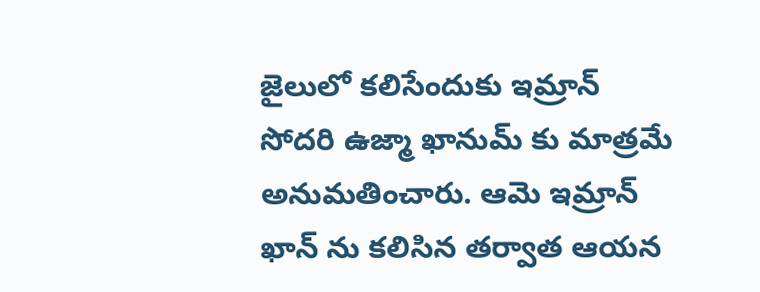జైలులో కలిసేందుకు ఇమ్రాన్ సోదరి ఉజ్మా ఖానుమ్ కు మాత్రమే అనుమతించారు. ఆమె ఇమ్రాన్ ఖాన్ ను కలిసిన తర్వాత ఆయన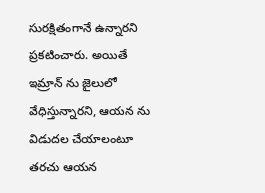సురక్షితంగానే ఉన్నారని ప్రకటించారు. అయితే ఇమ్రాన్ ను జైలులో వేధిస్తున్నారని, ఆయన ను విడుదల చేయాలంటూ తరచు ఆయన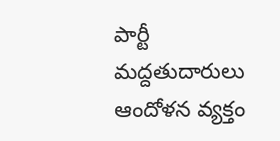పార్టీ మద్దతుదారులు ఆందోళన వ్యక్తం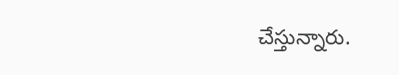చేస్తున్నారు.